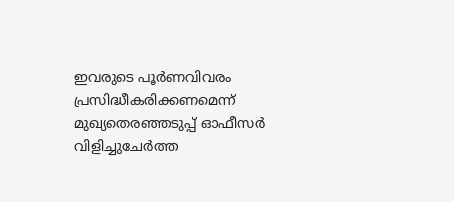ഇവരുടെ പൂർണവിവരം പ്രസിദ്ധീകരിക്കണമെന്ന് മുഖ്യതെരഞ്ഞടുപ്പ് ഓഫീസർ വിളിച്ചുചേർത്ത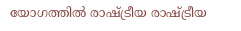യോഗത്തിൽ രാഷ്ട്രീയ രാഷ്ട്രീയ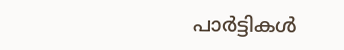പാർട്ടികൾ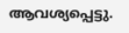ആവശ്യപ്പെട്ടു.